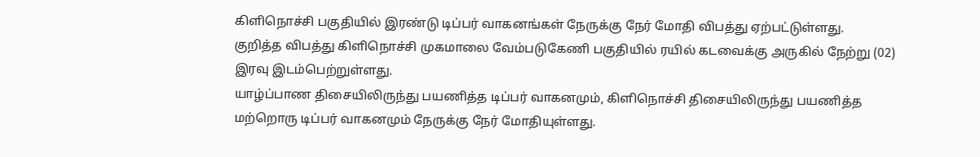கிளிநொச்சி பகுதியில் இரண்டு டிப்பர் வாகனங்கள் நேருக்கு நேர் மோதி விபத்து ஏற்பட்டுள்ளது.
குறித்த விபத்து கிளிநொச்சி முகமாலை வேம்படுகேணி பகுதியில் ரயில் கடவைக்கு அருகில் நேற்று (02) இரவு இடம்பெற்றுள்ளது.
யாழ்ப்பாண திசையிலிருந்து பயணித்த டிப்பர் வாகனமும், கிளிநொச்சி திசையிலிருந்து பயணித்த மற்றொரு டிப்பர் வாகனமும் நேருக்கு நேர் மோதியுள்ளது.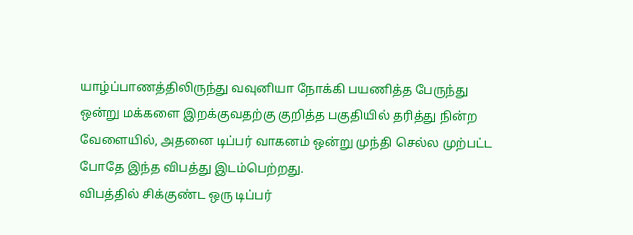யாழ்ப்பாணத்திலிருந்து வவுனியா நோக்கி பயணித்த பேருந்து ஒன்று மக்களை இறக்குவதற்கு குறித்த பகுதியில் தரித்து நின்ற வேளையில், அதனை டிப்பர் வாகனம் ஒன்று முந்தி செல்ல முற்பட்ட போதே இந்த விபத்து இடம்பெற்றது.
விபத்தில் சிக்குண்ட ஒரு டிப்பர்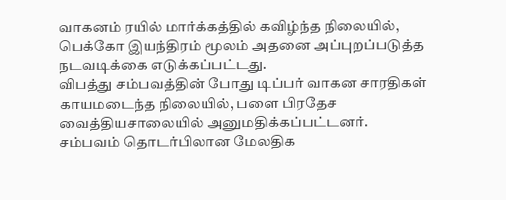வாகனம் ரயில் மார்க்கத்தில் கவிழ்ந்த நிலையில், பெக்கோ இயந்திரம் மூலம் அதனை அப்புறப்படுத்த நடவடிக்கை எடுக்கப்பட்டது.
விபத்து சம்பவத்தின் போது டிப்பர் வாகன சாரதிகள் காயமடைந்த நிலையில், பளை பிரதேச வைத்தியசாலையில் அனுமதிக்கப்பட்டனர்.
சம்பவம் தொடர்பிலான மேலதிக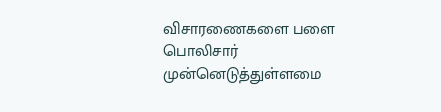விசாரணைகளை பளை பொலிசார் முன்னெடுத்துள்ளமை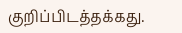குறிப்பிடத்தக்கது.